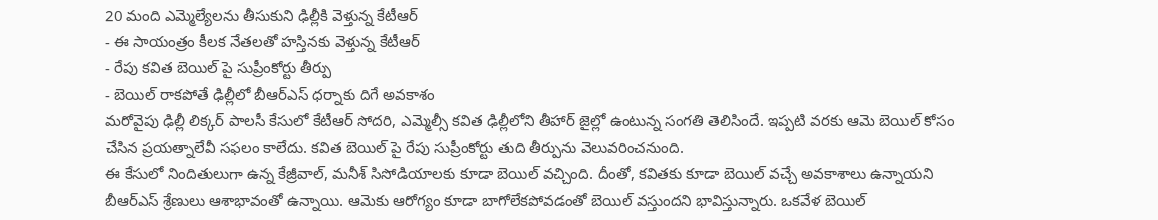20 మంది ఎమ్మెల్యేలను తీసుకుని ఢిల్లీకి వెళ్తున్న కేటీఆర్
- ఈ సాయంత్రం కీలక నేతలతో హస్తినకు వెళ్తున్న కేటీఆర్
- రేపు కవిత బెయిల్ పై సుప్రీంకోర్టు తీర్పు
- బెయిల్ రాకపోతే ఢిల్లీలో బీఆర్ఎస్ ధర్నాకు దిగే అవకాశం
మరోవైపు ఢిల్లీ లిక్కర్ పాలసీ కేసులో కేటీఆర్ సోదరి, ఎమ్మెల్సీ కవిత ఢిల్లీలోని తీహార్ జైల్లో ఉంటున్న సంగతి తెలిసిందే. ఇప్పటి వరకు ఆమె బెయిల్ కోసం చేసిన ప్రయత్నాలేవీ సఫలం కాలేదు. కవిత బెయిల్ పై రేపు సుప్రీంకోర్టు తుది తీర్పును వెలువరించనుంది.
ఈ కేసులో నిందితులుగా ఉన్న కేజ్రీవాల్, మనీశ్ సిసోడియాలకు కూడా బెయిల్ వచ్చింది. దీంతో, కవితకు కూడా బెయిల్ వచ్చే అవకాశాలు ఉన్నాయని బీఆర్ఎస్ శ్రేణులు ఆశాభావంతో ఉన్నాయి. ఆమెకు ఆరోగ్యం కూడా బాగోలేకపోవడంతో బెయిల్ వస్తుందని భావిస్తున్నారు. ఒకవేళ బెయిల్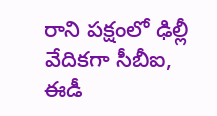రాని పక్షంలో ఢిల్లీ వేదికగా సీబీఐ, ఈడీ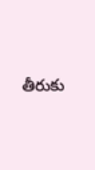తీరుకు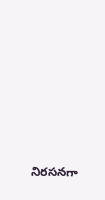నిరసనగా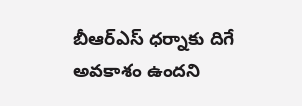బీఆర్ఎస్ ధర్నాకు దిగే అవకాశం ఉందని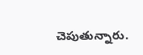చెపుతున్నారు.